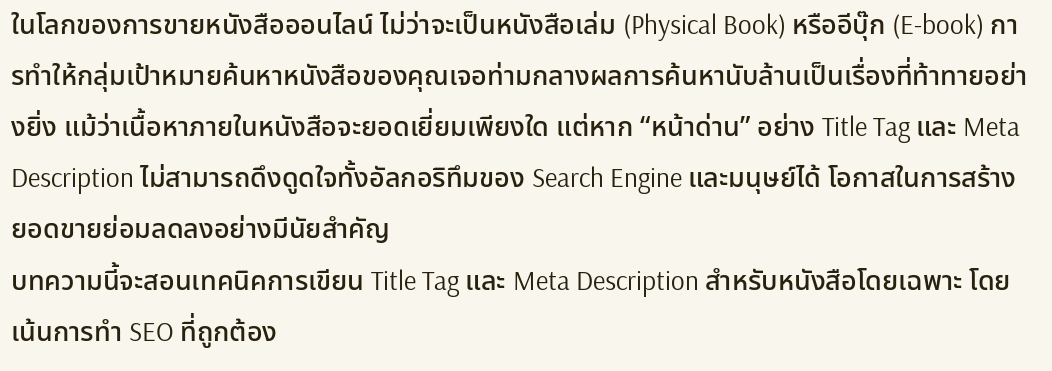ในโลกของการขายหนังสือออนไลน์ ไม่ว่าจะเป็นหนังสือเล่ม (Physical Book) หรืออีบุ๊ก (E-book) การทำให้กลุ่มเป้าหมายค้นหาหนังสือของคุณเจอท่ามกลางผลการค้นหานับล้านเป็นเรื่องที่ท้าทายอย่างยิ่ง แม้ว่าเนื้อหาภายในหนังสือจะยอดเยี่ยมเพียงใด แต่หาก “หน้าด่าน” อย่าง Title Tag และ Meta Description ไม่สามารถดึงดูดใจทั้งอัลกอริทึมของ Search Engine และมนุษย์ได้ โอกาสในการสร้างยอดขายย่อมลดลงอย่างมีนัยสำคัญ
บทความนี้จะสอนเทคนิคการเขียน Title Tag และ Meta Description สำหรับหนังสือโดยเฉพาะ โดยเน้นการทำ SEO ที่ถูกต้อง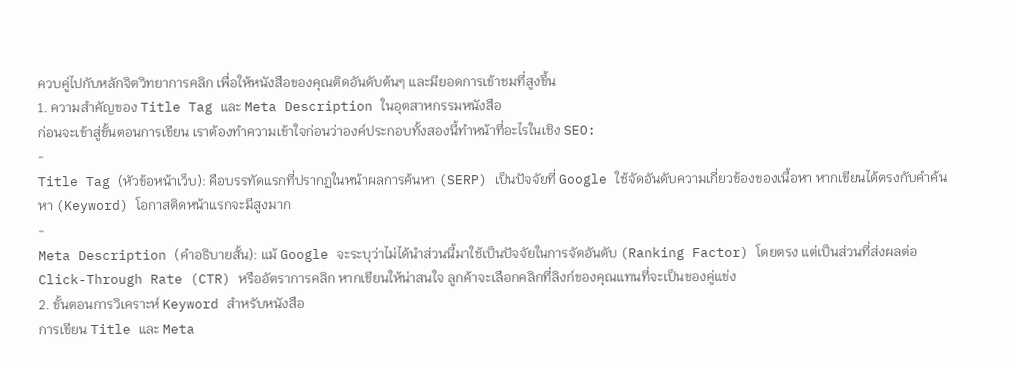ควบคู่ไปกับหลักจิตวิทยาการคลิก เพื่อให้หนังสือของคุณติดอันดับต้นๆ และมียอดการเข้าชมที่สูงขึ้น
1. ความสำคัญของ Title Tag และ Meta Description ในอุตสาหกรรมหนังสือ
ก่อนจะเข้าสู่ขั้นตอนการเขียน เราต้องทำความเข้าใจก่อนว่าองค์ประกอบทั้งสองนี้ทำหน้าที่อะไรในเชิง SEO:
-
Title Tag (หัวข้อหน้าเว็บ): คือบรรทัดแรกที่ปรากฏในหน้าผลการค้นหา (SERP) เป็นปัจจัยที่ Google ใช้จัดอันดับความเกี่ยวข้องของเนื้อหา หากเขียนได้ตรงกับคำค้นหา (Keyword) โอกาสติดหน้าแรกจะมีสูงมาก
-
Meta Description (คำอธิบายสั้น): แม้ Google จะระบุว่าไม่ได้นำส่วนนี้มาใช้เป็นปัจจัยในการจัดอันดับ (Ranking Factor) โดยตรง แต่เป็นส่วนที่ส่งผลต่อ Click-Through Rate (CTR) หรืออัตราการคลิก หากเขียนให้น่าสนใจ ลูกค้าจะเลือกคลิกที่ลิงก์ของคุณแทนที่จะเป็นของคู่แข่ง
2. ขั้นตอนการวิเคราะห์ Keyword สำหรับหนังสือ
การเขียน Title และ Meta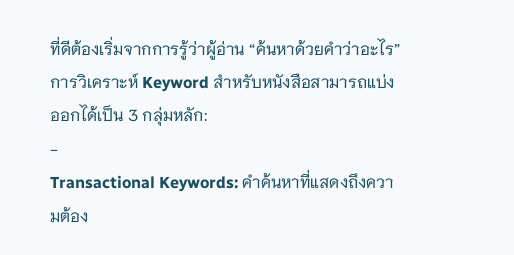ที่ดีต้องเริ่มจากการรู้ว่าผู้อ่าน “ค้นหาด้วยคำว่าอะไร” การวิเคราะห์ Keyword สำหรับหนังสือสามารถแบ่งออกได้เป็น 3 กลุ่มหลัก:
-
Transactional Keywords: คำค้นหาที่แสดงถึงความต้อง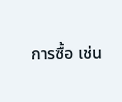การซื้อ เช่น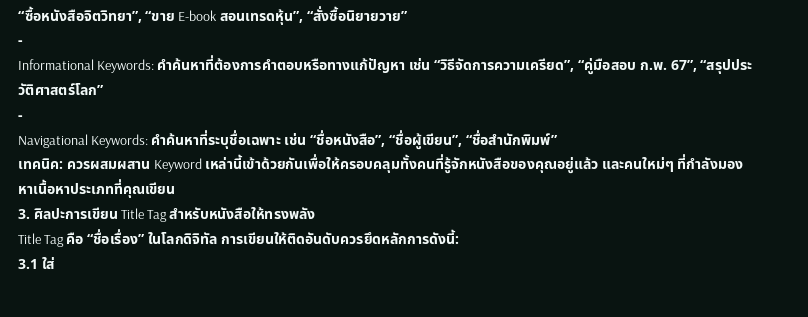“ซื้อหนังสือจิตวิทยา”, “ขาย E-book สอนเทรดหุ้น”, “สั่งซื้อนิยายวาย”
-
Informational Keywords: คำค้นหาที่ต้องการคำตอบหรือทางแก้ปัญหา เช่น “วิธีจัดการความเครียด”, “คู่มือสอบ ก.พ. 67”, “สรุปประวัติศาสตร์โลก”
-
Navigational Keywords: คำค้นหาที่ระบุชื่อเฉพาะ เช่น “ชื่อหนังสือ”, “ชื่อผู้เขียน”, “ชื่อสำนักพิมพ์”
เทคนิค: ควรผสมผสาน Keyword เหล่านี้เข้าด้วยกันเพื่อให้ครอบคลุมทั้งคนที่รู้จักหนังสือของคุณอยู่แล้ว และคนใหม่ๆ ที่กำลังมองหาเนื้อหาประเภทที่คุณเขียน
3. ศิลปะการเขียน Title Tag สำหรับหนังสือให้ทรงพลัง
Title Tag คือ “ชื่อเรื่อง” ในโลกดิจิทัล การเขียนให้ติดอันดับควรยึดหลักการดังนี้:
3.1 ใส่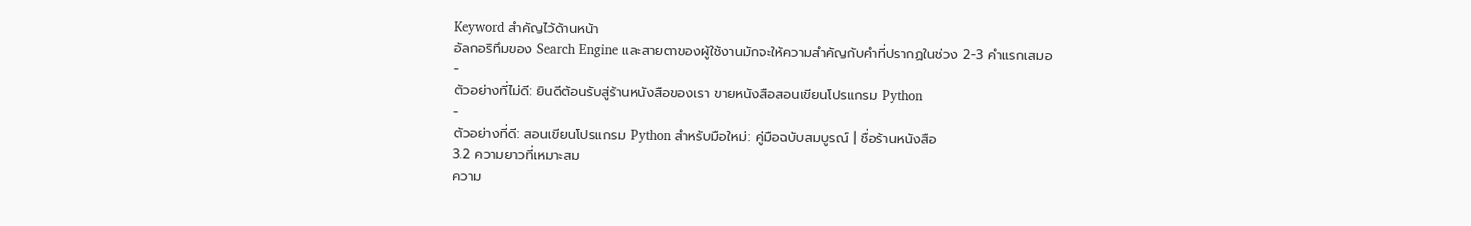Keyword สำคัญไว้ด้านหน้า
อัลกอริทึมของ Search Engine และสายตาของผู้ใช้งานมักจะให้ความสำคัญกับคำที่ปรากฏในช่วง 2-3 คำแรกเสมอ
-
ตัวอย่างที่ไม่ดี: ยินดีต้อนรับสู่ร้านหนังสือของเรา ขายหนังสือสอนเขียนโปรแกรม Python
-
ตัวอย่างที่ดี: สอนเขียนโปรแกรม Python สำหรับมือใหม่: คู่มือฉบับสมบูรณ์ | ชื่อร้านหนังสือ
3.2 ความยาวที่เหมาะสม
ความ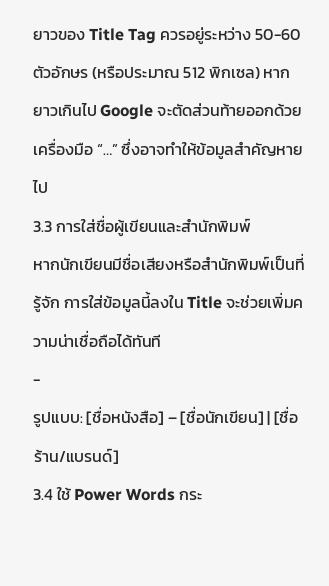ยาวของ Title Tag ควรอยู่ระหว่าง 50-60 ตัวอักษร (หรือประมาณ 512 พิกเซล) หากยาวเกินไป Google จะตัดส่วนท้ายออกด้วยเครื่องมือ “…” ซึ่งอาจทำให้ข้อมูลสำคัญหายไป
3.3 การใส่ชื่อผู้เขียนและสำนักพิมพ์
หากนักเขียนมีชื่อเสียงหรือสำนักพิมพ์เป็นที่รู้จัก การใส่ข้อมูลนี้ลงใน Title จะช่วยเพิ่มความน่าเชื่อถือได้ทันที
-
รูปแบบ: [ชื่อหนังสือ] – [ชื่อนักเขียน] | [ชื่อร้าน/แบรนด์]
3.4 ใช้ Power Words กระ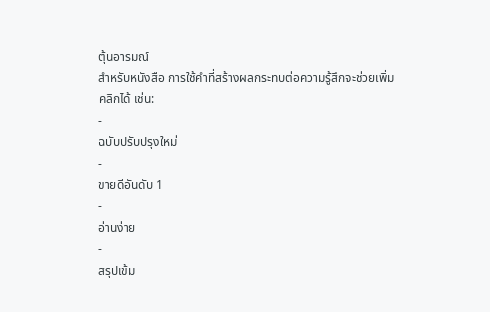ตุ้นอารมณ์
สำหรับหนังสือ การใช้คำที่สร้างผลกระทบต่อความรู้สึกจะช่วยเพิ่มคลิกได้ เช่น:
-
ฉบับปรับปรุงใหม่
-
ขายดีอันดับ 1
-
อ่านง่าย
-
สรุปเข้ม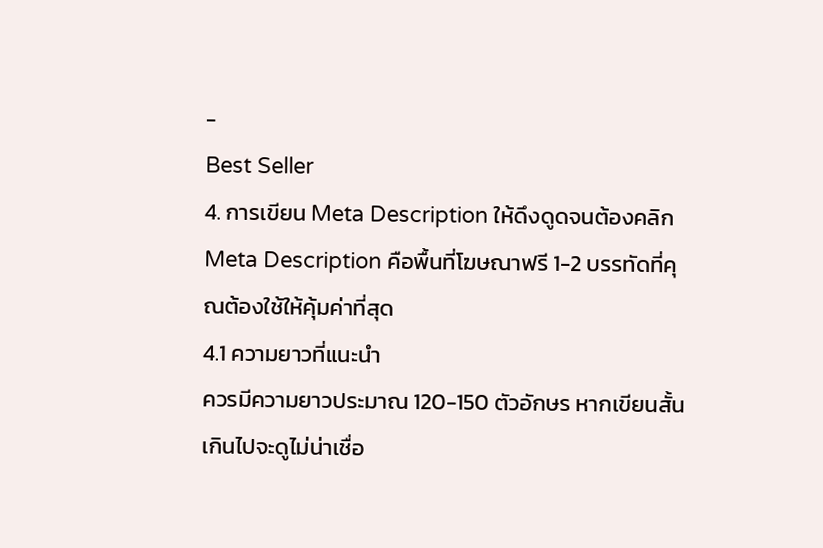-
Best Seller
4. การเขียน Meta Description ให้ดึงดูดจนต้องคลิก
Meta Description คือพื้นที่โฆษณาฟรี 1-2 บรรทัดที่คุณต้องใช้ให้คุ้มค่าที่สุด
4.1 ความยาวที่แนะนำ
ควรมีความยาวประมาณ 120-150 ตัวอักษร หากเขียนสั้นเกินไปจะดูไม่น่าเชื่อ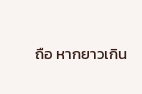ถือ หากยาวเกิน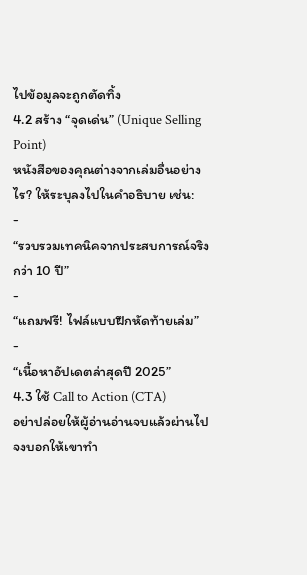ไปข้อมูลจะถูกตัดทิ้ง
4.2 สร้าง “จุดเด่น” (Unique Selling Point)
หนังสือของคุณต่างจากเล่มอื่นอย่างไร? ให้ระบุลงไปในคำอธิบาย เช่น:
-
“รวบรวมเทคนิคจากประสบการณ์จริงกว่า 10 ปี”
-
“แถมฟรี! ไฟล์แบบฝึกหัดท้ายเล่ม”
-
“เนื้อหาอัปเดตล่าสุดปี 2025”
4.3 ใช้ Call to Action (CTA)
อย่าปล่อยให้ผู้อ่านอ่านจบแล้วผ่านไป จงบอกให้เขาทำ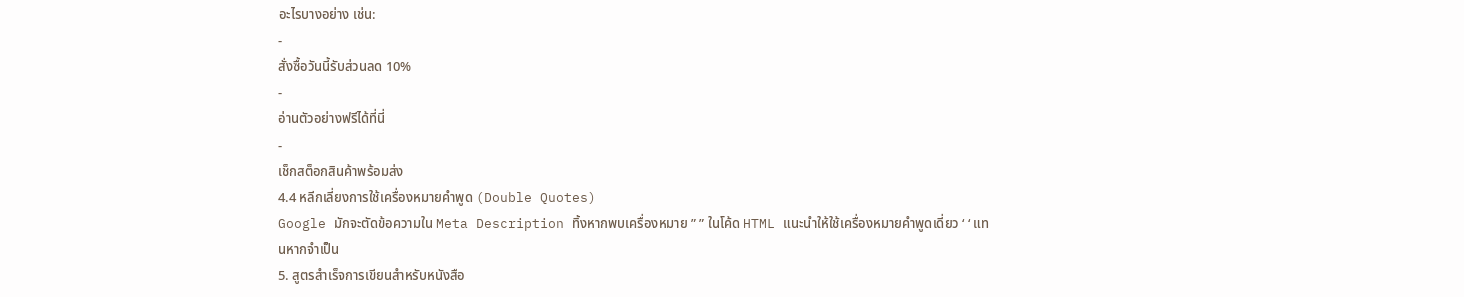อะไรบางอย่าง เช่น:
-
สั่งซื้อวันนี้รับส่วนลด 10%
-
อ่านตัวอย่างฟรีได้ที่นี่
-
เช็กสต็อกสินค้าพร้อมส่ง
4.4 หลีกเลี่ยงการใช้เครื่องหมายคำพูด (Double Quotes)
Google มักจะตัดข้อความใน Meta Description ทิ้งหากพบเครื่องหมาย ” ” ในโค้ด HTML แนะนำให้ใช้เครื่องหมายคำพูดเดี่ยว ‘ ‘ แทนหากจำเป็น
5. สูตรสำเร็จการเขียนสำหรับหนังสือ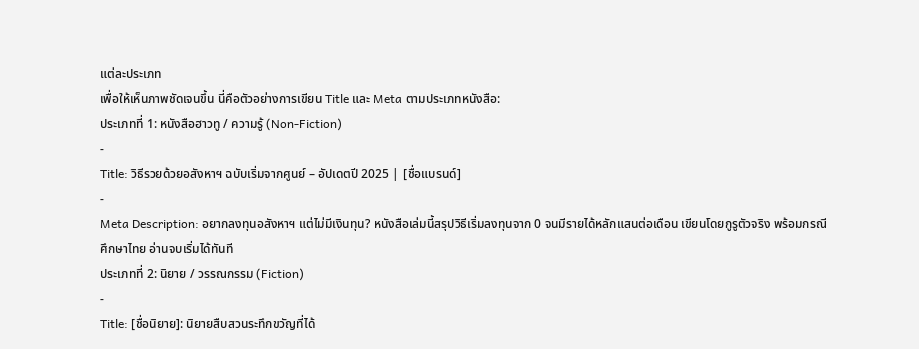แต่ละประเภท
เพื่อให้เห็นภาพชัดเจนขึ้น นี่คือตัวอย่างการเขียน Title และ Meta ตามประเภทหนังสือ:
ประเภทที่ 1: หนังสือฮาวทู / ความรู้ (Non-Fiction)
-
Title: วิธีรวยด้วยอสังหาฯ ฉบับเริ่มจากศูนย์ – อัปเดตปี 2025 | [ชื่อแบรนด์]
-
Meta Description: อยากลงทุนอสังหาฯ แต่ไม่มีเงินทุน? หนังสือเล่มนี้สรุปวิธีเริ่มลงทุนจาก 0 จนมีรายได้หลักแสนต่อเดือน เขียนโดยกูรูตัวจริง พร้อมกรณีศึกษาไทย อ่านจบเริ่มได้ทันที
ประเภทที่ 2: นิยาย / วรรณกรรม (Fiction)
-
Title: [ชื่อนิยาย]: นิยายสืบสวนระทึกขวัญที่ได้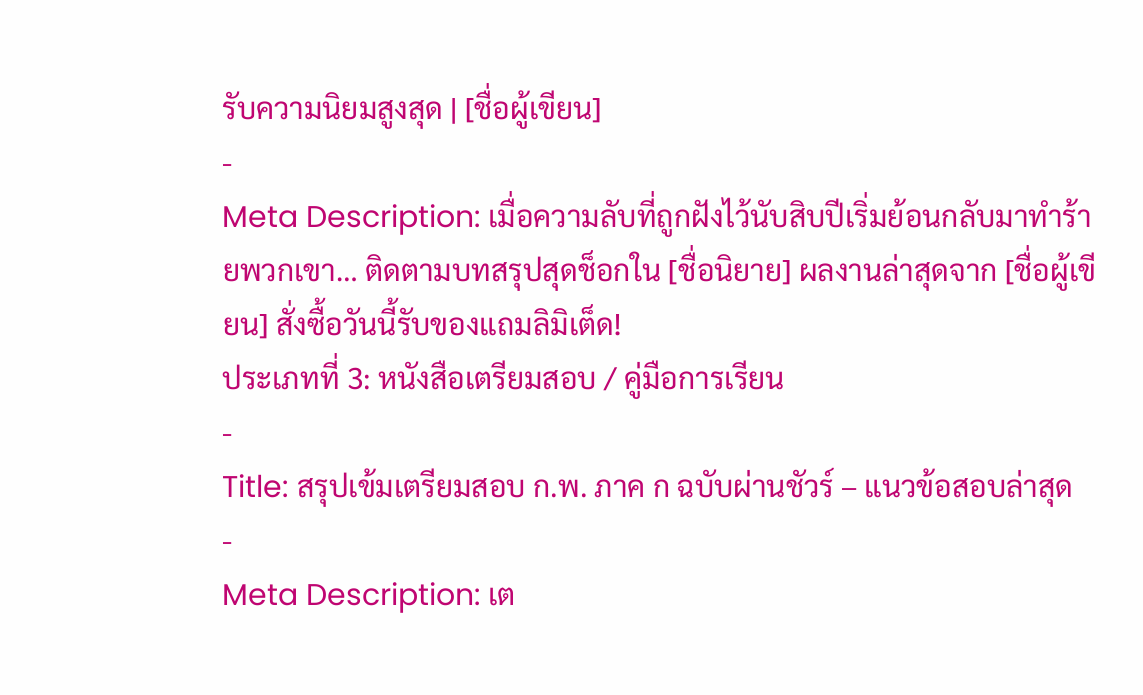รับความนิยมสูงสุด | [ชื่อผู้เขียน]
-
Meta Description: เมื่อความลับที่ถูกฝังไว้นับสิบปีเริ่มย้อนกลับมาทำร้ายพวกเขา… ติดตามบทสรุปสุดช็อกใน [ชื่อนิยาย] ผลงานล่าสุดจาก [ชื่อผู้เขียน] สั่งซื้อวันนี้รับของแถมลิมิเต็ด!
ประเภทที่ 3: หนังสือเตรียมสอบ / คู่มือการเรียน
-
Title: สรุปเข้มเตรียมสอบ ก.พ. ภาค ก ฉบับผ่านชัวร์ – แนวข้อสอบล่าสุด
-
Meta Description: เต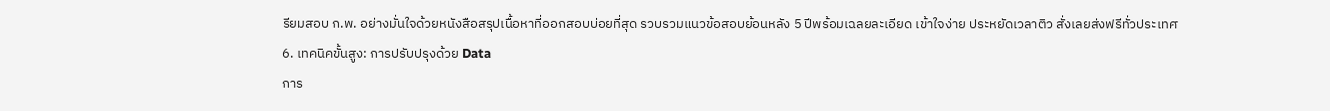รียมสอบ ก.พ. อย่างมั่นใจด้วยหนังสือสรุปเนื้อหาที่ออกสอบบ่อยที่สุด รวบรวมแนวข้อสอบย้อนหลัง 5 ปีพร้อมเฉลยละเอียด เข้าใจง่าย ประหยัดเวลาติว สั่งเลยส่งฟรีทั่วประเทศ
6. เทคนิคขั้นสูง: การปรับปรุงด้วย Data
การ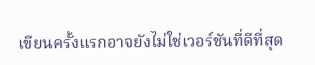เขียนครั้งแรกอาจยังไม่ใช่เวอร์ชันที่ดีที่สุด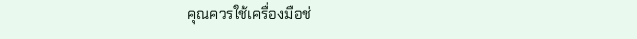คุณควรใช้เครื่องมือช่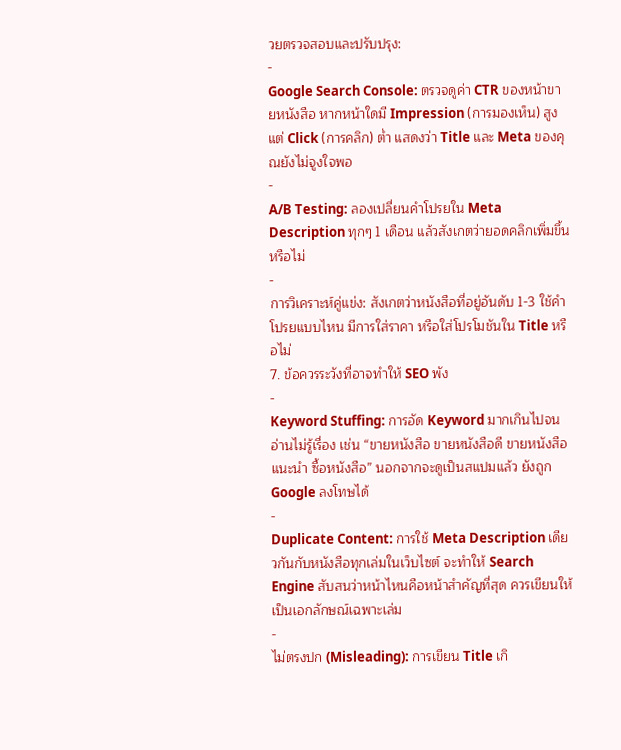วยตรวจสอบและปรับปรุง:
-
Google Search Console: ตรวจดูค่า CTR ของหน้าขายหนังสือ หากหน้าใดมี Impression (การมองเห็น) สูงแต่ Click (การคลิก) ต่ำ แสดงว่า Title และ Meta ของคุณยังไม่จูงใจพอ
-
A/B Testing: ลองเปลี่ยนคำโปรยใน Meta Description ทุกๆ 1 เดือน แล้วสังเกตว่ายอดคลิกเพิ่มขึ้นหรือไม่
-
การวิเคราะห์คู่แข่ง: สังเกตว่าหนังสือที่อยู่อันดับ 1-3 ใช้คำโปรยแบบไหน มีการใส่ราคา หรือใส่โปรโมชันใน Title หรือไม่
7. ข้อควรระวังที่อาจทำให้ SEO พัง
-
Keyword Stuffing: การอัด Keyword มากเกินไปจนอ่านไม่รู้เรื่อง เช่น “ขายหนังสือ ขายหนังสือดี ขายหนังสือแนะนำ ซื้อหนังสือ” นอกจากจะดูเป็นสแปมแล้ว ยังถูก Google ลงโทษได้
-
Duplicate Content: การใช้ Meta Description เดียวกันกับหนังสือทุกเล่มในเว็บไซต์ จะทำให้ Search Engine สับสนว่าหน้าไหนคือหน้าสำคัญที่สุด ควรเขียนให้เป็นเอกลักษณ์เฉพาะเล่ม
-
ไม่ตรงปก (Misleading): การเขียน Title เกิ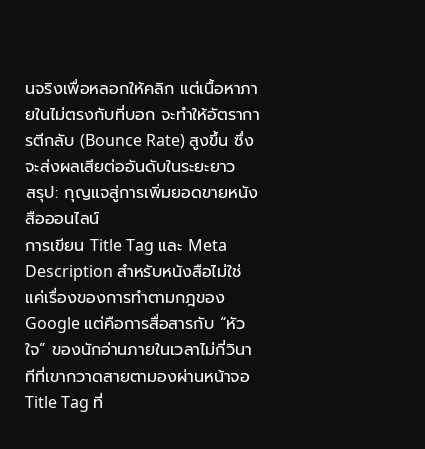นจริงเพื่อหลอกให้คลิก แต่เนื้อหาภายในไม่ตรงกับที่บอก จะทำให้อัตราการตีกลับ (Bounce Rate) สูงขึ้น ซึ่งจะส่งผลเสียต่ออันดับในระยะยาว
สรุป: กุญแจสู่การเพิ่มยอดขายหนังสือออนไลน์
การเขียน Title Tag และ Meta Description สำหรับหนังสือไม่ใช่แค่เรื่องของการทำตามกฎของ Google แต่คือการสื่อสารกับ “หัวใจ” ของนักอ่านภายในเวลาไม่กี่วินาทีที่เขากวาดสายตามองผ่านหน้าจอ
Title Tag ที่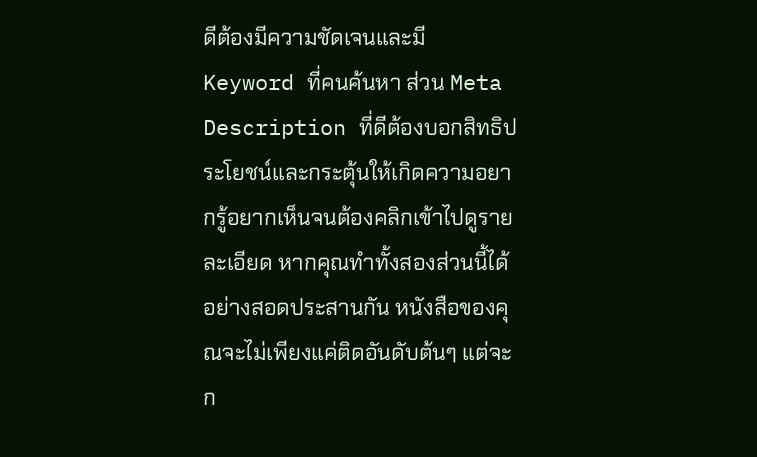ดีต้องมีความชัดเจนและมี Keyword ที่คนค้นหา ส่วน Meta Description ที่ดีต้องบอกสิทธิประโยชน์และกระตุ้นให้เกิดความอยากรู้อยากเห็นจนต้องคลิกเข้าไปดูรายละเอียด หากคุณทำทั้งสองส่วนนี้ได้อย่างสอดประสานกัน หนังสือของคุณจะไม่เพียงแค่ติดอันดับต้นๆ แต่จะก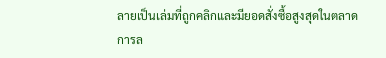ลายเป็นเล่มที่ถูกคลิกและมียอดสั่งซื้อสูงสุดในตลาด
การล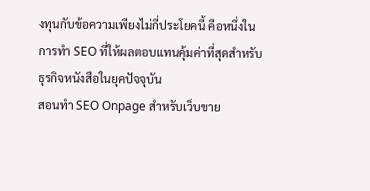งทุนกับข้อความเพียงไม่กี่ประโยคนี้ คือหนึ่งในการทำ SEO ที่ให้ผลตอบแทนคุ้มค่าที่สุดสำหรับธุรกิจหนังสือในยุคปัจจุบัน
สอนทำ SEO Onpage สำหรับเว็บขาย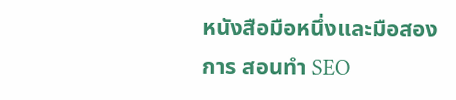หนังสือมือหนึ่งและมือสอง
การ สอนทำ SEO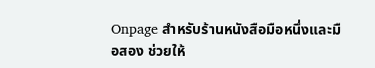Onpage สำหรับร้านหนังสือมือหนึ่งและมือสอง ช่วยให้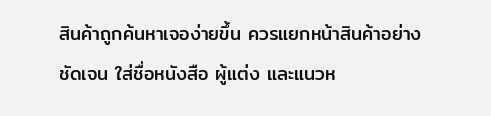สินค้าถูกค้นหาเจอง่ายขึ้น ควรแยกหน้าสินค้าอย่างชัดเจน ใส่ชื่อหนังสือ ผู้แต่ง และแนวห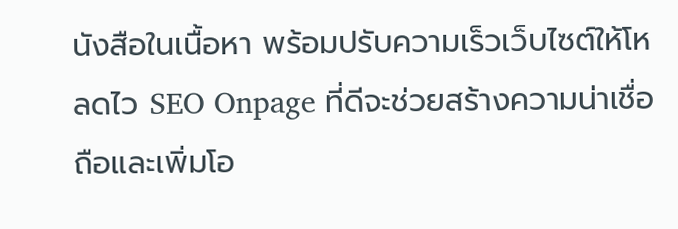นังสือในเนื้อหา พร้อมปรับความเร็วเว็บไซต์ให้โหลดไว SEO Onpage ที่ดีจะช่วยสร้างความน่าเชื่อถือและเพิ่มโอ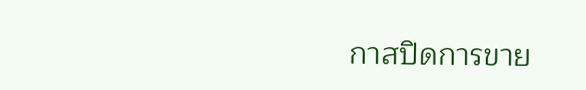กาสปิดการขาย